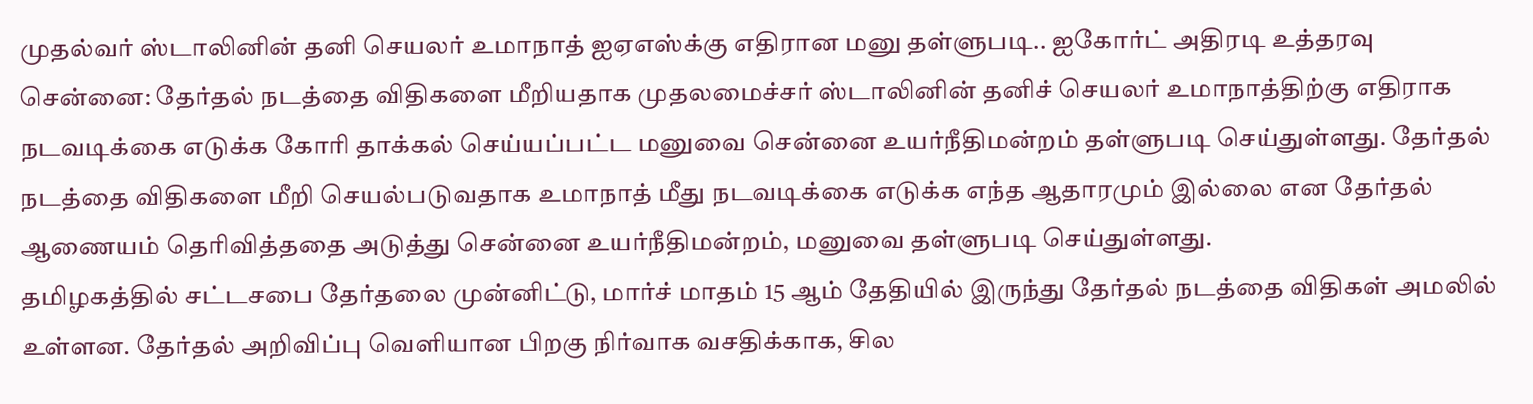முதல்வர் ஸ்டாலினின் தனி செயலர் உமாநாத் ஐஏஎஸ்க்கு எதிரான மனு தள்ளுபடி.. ஐகோர்ட் அதிரடி உத்தரவு
சென்னை: தேர்தல் நடத்தை விதிகளை மீறியதாக முதலமைச்சர் ஸ்டாலினின் தனிச் செயலர் உமாநாத்திற்கு எதிராக நடவடிக்கை எடுக்க கோரி தாக்கல் செய்யப்பட்ட மனுவை சென்னை உயர்நீதிமன்றம் தள்ளுபடி செய்துள்ளது. தேர்தல் நடத்தை விதிகளை மீறி செயல்படுவதாக உமாநாத் மீது நடவடிக்கை எடுக்க எந்த ஆதாரமும் இல்லை என தேர்தல் ஆணையம் தெரிவித்ததை அடுத்து சென்னை உயர்நீதிமன்றம், மனுவை தள்ளுபடி செய்துள்ளது.
தமிழகத்தில் சட்டசபை தேர்தலை முன்னிட்டு, மார்ச் மாதம் 15 ஆம் தேதியில் இருந்து தேர்தல் நடத்தை விதிகள் அமலில் உள்ளன. தேர்தல் அறிவிப்பு வெளியான பிறகு நிர்வாக வசதிக்காக, சில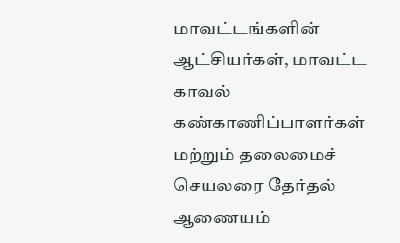மாவட்டங்களின் ஆட்சியர்கள், மாவட்ட காவல் கண்காணிப்பாளர்கள் மற்றும் தலைமைச் செயலரை தேர்தல் ஆணையம்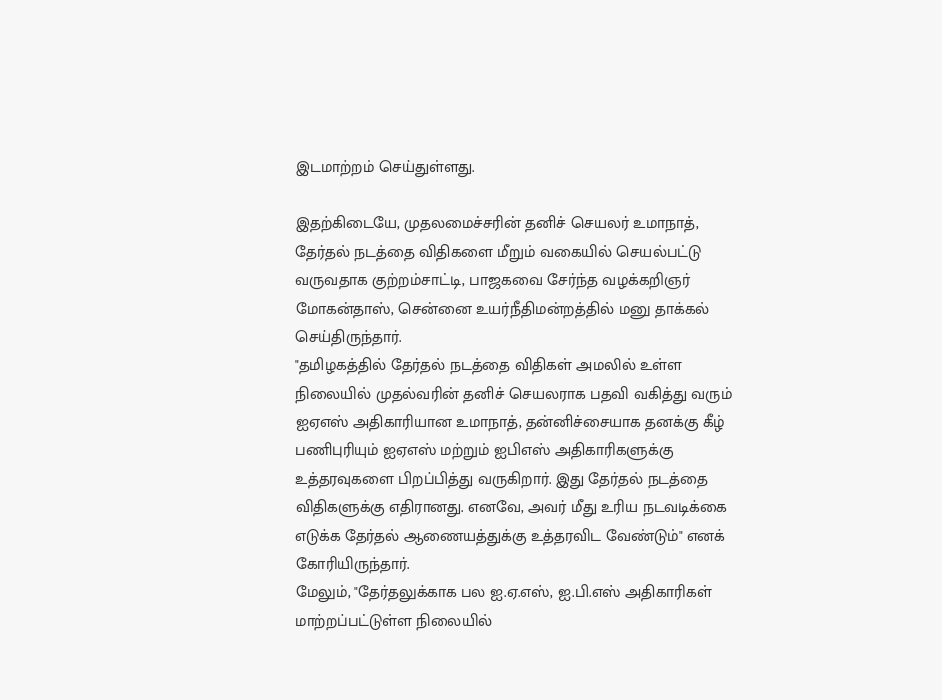இடமாற்றம் செய்துள்ளது.

இதற்கிடையே, முதலமைச்சரின் தனிச் செயலர் உமாநாத், தேர்தல் நடத்தை விதிகளை மீறும் வகையில் செயல்பட்டு வருவதாக குற்றம்சாட்டி, பாஜகவை சேர்ந்த வழக்கறிஞர் மோகன்தாஸ், சென்னை உயர்நீதிமன்றத்தில் மனு தாக்கல் செய்திருந்தார்.
"தமிழகத்தில் தேர்தல் நடத்தை விதிகள் அமலில் உள்ள நிலையில் முதல்வரின் தனிச் செயலராக பதவி வகித்து வரும் ஐஏஎஸ் அதிகாரியான உமாநாத், தன்னிச்சையாக தனக்கு கீழ் பணிபுரியும் ஐஏஎஸ் மற்றும் ஐபிஎஸ் அதிகாரிகளுக்கு உத்தரவுகளை பிறப்பித்து வருகிறார். இது தேர்தல் நடத்தை விதிகளுக்கு எதிரானது. எனவே, அவர் மீது உரிய நடவடிக்கை எடுக்க தேர்தல் ஆணையத்துக்கு உத்தரவிட வேண்டும்" எனக் கோரியிருந்தார்.
மேலும், "தேர்தலுக்காக பல ஐ.ஏ.எஸ், ஐ.பி.எஸ் அதிகாரிகள் மாற்றப்பட்டுள்ள நிலையில்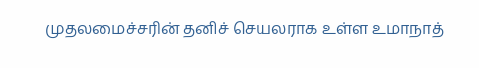முதலமைச்சரின் தனிச் செயலராக உள்ள உமாநாத்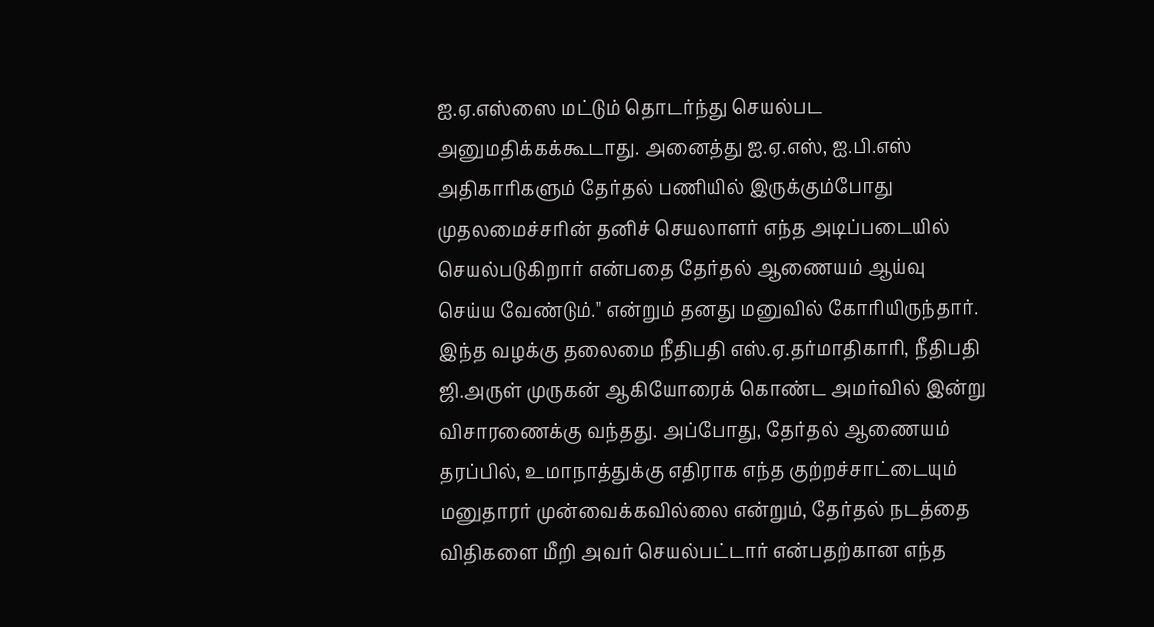ஐ.ஏ.எஸ்ஸை மட்டும் தொடர்ந்து செயல்பட அனுமதிக்கக்கூடாது. அனைத்து ஐ.ஏ.எஸ், ஐ.பி.எஸ் அதிகாரிகளும் தேர்தல் பணியில் இருக்கும்போது முதலமைச்சரின் தனிச் செயலாளர் எந்த அடிப்படையில் செயல்படுகிறார் என்பதை தேர்தல் ஆணையம் ஆய்வு செய்ய வேண்டும்." என்றும் தனது மனுவில் கோரியிருந்தார்.
இந்த வழக்கு தலைமை நீதிபதி எஸ்.ஏ.தர்மாதிகாரி, நீதிபதி ஜி.அருள் முருகன் ஆகியோரைக் கொண்ட அமர்வில் இன்று விசாரணைக்கு வந்தது. அப்போது, தேர்தல் ஆணையம் தரப்பில், உமாநாத்துக்கு எதிராக எந்த குற்றச்சாட்டையும் மனுதாரர் முன்வைக்கவில்லை என்றும், தேர்தல் நடத்தை விதிகளை மீறி அவர் செயல்பட்டார் என்பதற்கான எந்த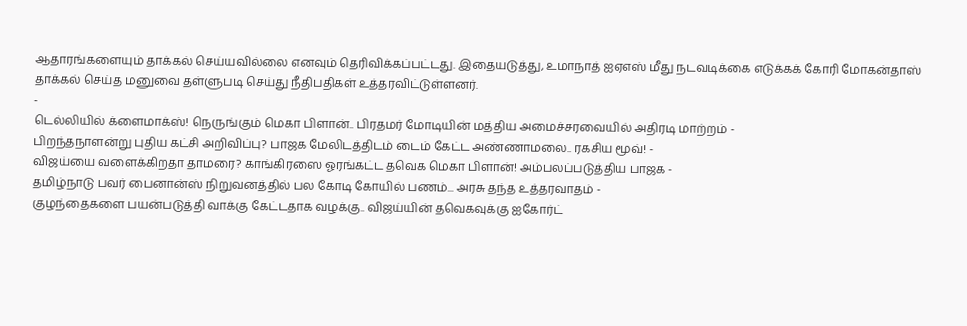ஆதாரங்களையும் தாக்கல் செய்யவில்லை எனவும் தெரிவிக்கப்பட்டது. இதையடுத்து, உமாநாத் ஐஏஎஸ் மீது நடவடிக்கை எடுக்கக் கோரி மோகன்தாஸ் தாக்கல் செய்த மனுவை தள்ளுபடி செய்து நீதிபதிகள் உத்தரவிட்டுள்ளனர்.
-
டெல்லியில் க்ளைமாக்ஸ்! நெருங்கும் மெகா பிளான்.. பிரதமர் மோடியின் மத்திய அமைச்சரவையில் அதிரடி மாற்றம் -
பிறந்தநாளன்று புதிய கட்சி அறிவிப்பு? பாஜக மேலிடத்திடம் டைம் கேட்ட அண்ணாமலை.. ரகசிய மூவ்! -
விஜய்யை வளைக்கிறதா தாமரை? காங்கிரஸை ஓரங்கட்ட தவெக மெகா பிளான்! அம்பலப்படுத்திய பாஜக -
தமிழ்நாடு பவர் பைனான்ஸ் நிறுவனத்தில் பல கோடி கோயில் பணம்... அரசு தந்த உத்தரவாதம் -
குழந்தைகளை பயன்படுத்தி வாக்கு கேட்டதாக வழக்கு.. விஜய்யின் தவெகவுக்கு ஐகோர்ட்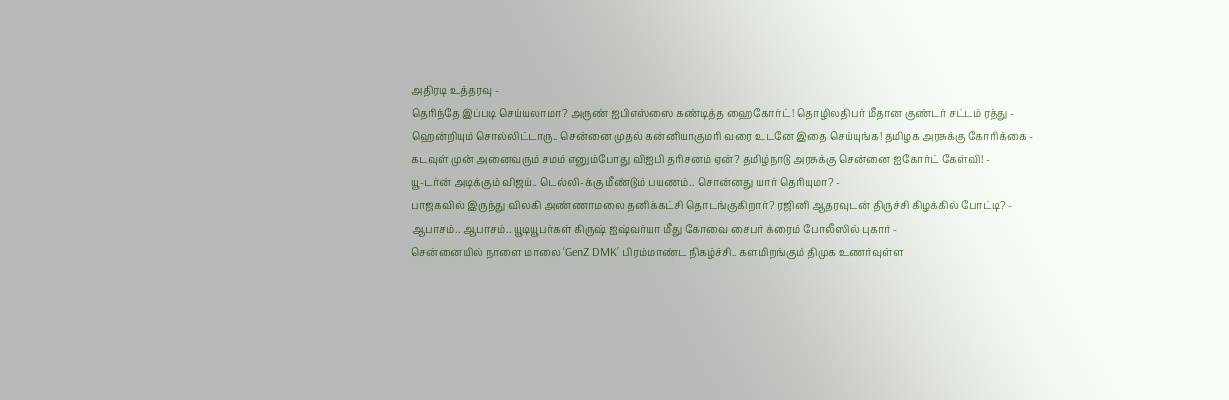அதிரடி உத்தரவு -
தெரிந்தே இப்படி செய்யலாமா? அருண் ஐபிஎஸ்ஸை கண்டித்த ஹைகோர்ட்! தொழிலதிபர் மீதான குண்டர் சட்டம் ரத்து -
ஹென்றியும் சொல்லிட்டாரு.. சென்னை முதல் கன்னியாகுமரி வரை உடனே இதை செய்யுங்க! தமிழக அரசுக்கு கோரிக்கை -
கடவுள் முன் அனைவரும் சமம் எனும்போது விஐபி தரிசனம் ஏன்? தமிழ்நாடு அரசுக்கு சென்னை ஐகோர்ட் கேள்வி! -
யூ-டர்ன் அடிக்கும் விஜய்.. டெல்லி-க்கு மீண்டும் பயணம்.. சொன்னது யார் தெரியுமா? -
பாஜகவில் இருந்து விலகி அண்ணாமலை தனிக்கட்சி தொடங்குகிறார்? ரஜினி ஆதரவுடன் திருச்சி கிழக்கில் போட்டி? -
ஆபாசம்.. ஆபாசம்.. யூடியூபர்கள் கிருஷ் ஐஷ்வர்யா மீது கோவை சைபர் க்ரைம் போலீஸில் புகார் -
சென்னையில் நாளை மாலை ‘GenZ DMK’ பிரம்மாண்ட நிகழ்ச்சி.. களமிறங்கும் திமுக உணர்வுள்ள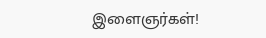இளைஞர்கள்!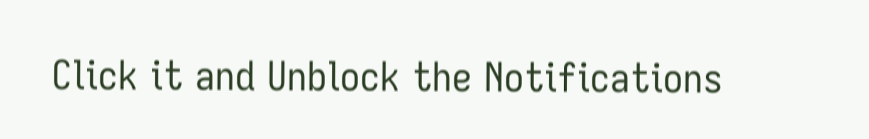Click it and Unblock the Notifications